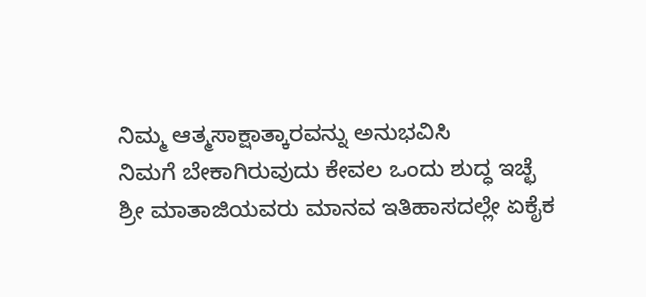ನಿಮ್ಮ ಆತ್ಮಸಾಕ್ಷಾತ್ಕಾರವನ್ನು ಅನುಭವಿಸಿ
ನಿಮಗೆ ಬೇಕಾಗಿರುವುದು ಕೇವಲ ಒಂದು ಶುದ್ಧ ಇಚ್ಛೆ
ಶ್ರೀ ಮಾತಾಜಿಯವರು ಮಾನವ ಇತಿಹಾಸದಲ್ಲೇ ಏಕೈಕ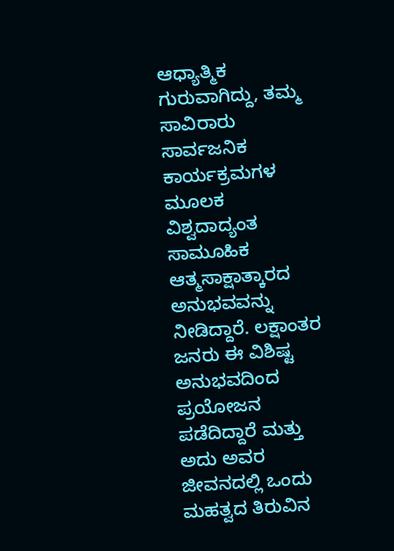ಆಧ್ಯಾತ್ಮಿಕ ಗುರುವಾಗಿದ್ದು, ತಮ್ಮ ಸಾವಿರಾರು ಸಾರ್ವಜನಿಕ ಕಾರ್ಯಕ್ರಮಗಳ ಮೂಲಕ ವಿಶ್ವದಾದ್ಯಂತ ಸಾಮೂಹಿಕ ಆತ್ಮಸಾಕ್ಷಾತ್ಕಾರದ ಅನುಭವವನ್ನು ನೀಡಿದ್ದಾರೆ. ಲಕ್ಷಾಂತರ ಜನರು ಈ ವಿಶಿಷ್ಟ ಅನುಭವದಿಂದ ಪ್ರಯೋಜನ ಪಡೆದಿದ್ದಾರೆ ಮತ್ತು ಅದು ಅವರ ಜೀವನದಲ್ಲಿ ಒಂದು ಮಹತ್ವದ ತಿರುವಿನ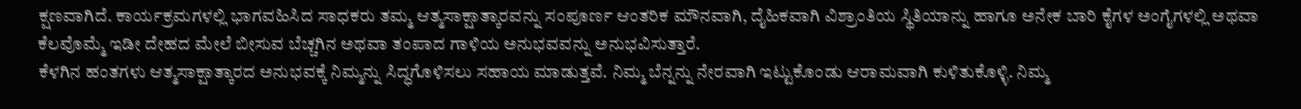ಕ್ಷಣವಾಗಿದೆ. ಕಾರ್ಯಕ್ರಮಗಳಲ್ಲಿ ಭಾಗವಹಿಸಿದ ಸಾಧಕರು ತಮ್ಮ ಆತ್ಮಸಾಕ್ಷಾತ್ಕಾರವನ್ನು ಸಂಪೂರ್ಣ ಆಂತರಿಕ ಮೌನವಾಗಿ, ದೈಹಿಕವಾಗಿ ವಿಶ್ರಾಂತಿಯ ಸ್ಥಿತಿಯಾನ್ನು ಹಾಗೂ ಅನೇಕ ಬಾರಿ ಕೈಗಳ ಅಂಗೈಗಳಲ್ಲಿ ಅಥವಾ ಕೆಲವೊಮ್ಮೆ ಇಡೀ ದೇಹದ ಮೇಲೆ ಬೀಸುವ ಬೆಚ್ಚಗಿನ ಅಥವಾ ತಂಪಾದ ಗಾಳಿಯ ಅನುಭವವನ್ನು ಅನುಭವಿಸುತ್ತಾರೆ.
ಕೆಳಗಿನ ಹಂತಗಳು ಆತ್ಮಸಾಕ್ಷಾತ್ಕಾರದ ಅನುಭವಕ್ಕೆ ನಿಮ್ಮನ್ನು ಸಿದ್ಧಗೊಳಿಸಲು ಸಹಾಯ ಮಾಡುತ್ತವೆ. ನಿಮ್ಮ ಬೆನ್ನನ್ನು ನೇರವಾಗಿ ಇಟ್ಟುಕೊಂಡು ಆರಾಮವಾಗಿ ಕುಳಿತುಕೊಳ್ಳಿ. ನಿಮ್ಮ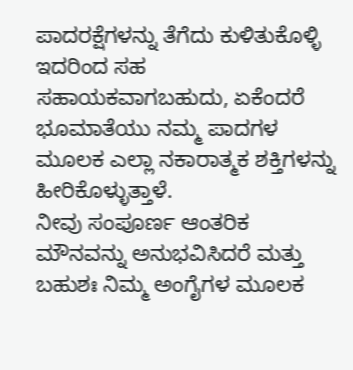ಪಾದರಕ್ಷೆಗಳನ್ನು ತೆಗೆದು ಕುಳಿತುಕೊಳ್ಳಿ ಇದರಿಂದ ಸಹ ಸಹಾಯಕವಾಗಬಹುದು, ಏಕೆಂದರೆ ಭೂಮಾತೆಯು ನಮ್ಮ ಪಾದಗಳ ಮೂಲಕ ಎಲ್ಲಾ ನಕಾರಾತ್ಮಕ ಶಕ್ತಿಗಳನ್ನು ಹೀರಿಕೊಳ್ಳುತ್ತಾಳೆ.
ನೀವು ಸಂಪೂರ್ಣ ಆಂತರಿಕ ಮೌನವನ್ನು ಅನುಭವಿಸಿದರೆ ಮತ್ತು ಬಹುಶಃ ನಿಮ್ಮ ಅಂಗೈಗಳ ಮೂಲಕ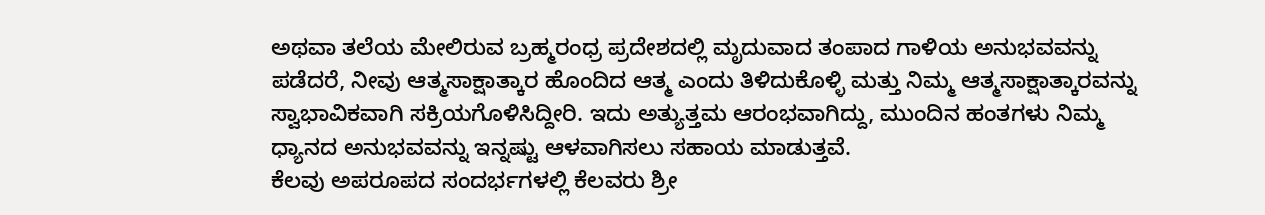ಅಥವಾ ತಲೆಯ ಮೇಲಿರುವ ಬ್ರಹ್ಮರಂಧ್ರ ಪ್ರದೇಶದಲ್ಲಿ ಮೃದುವಾದ ತಂಪಾದ ಗಾಳಿಯ ಅನುಭವವನ್ನು ಪಡೆದರೆ, ನೀವು ಆತ್ಮಸಾಕ್ಷಾತ್ಕಾರ ಹೊಂದಿದ ಆತ್ಮ ಎಂದು ತಿಳಿದುಕೊಳ್ಳಿ ಮತ್ತು ನಿಮ್ಮ ಆತ್ಮಸಾಕ್ಷಾತ್ಕಾರವನ್ನು ಸ್ವಾಭಾವಿಕವಾಗಿ ಸಕ್ರಿಯಗೊಳಿಸಿದ್ದೀರಿ. ಇದು ಅತ್ಯುತ್ತಮ ಆರಂಭವಾಗಿದ್ದು, ಮುಂದಿನ ಹಂತಗಳು ನಿಮ್ಮ ಧ್ಯಾನದ ಅನುಭವವನ್ನು ಇನ್ನಷ್ಟು ಆಳವಾಗಿಸಲು ಸಹಾಯ ಮಾಡುತ್ತವೆ.
ಕೆಲವು ಅಪರೂಪದ ಸಂದರ್ಭಗಳಲ್ಲಿ ಕೆಲವರು ಶ್ರೀ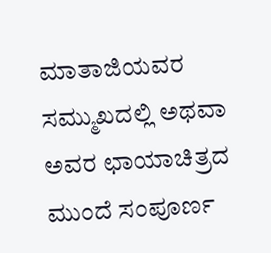ಮಾತಾಜಿಯವರ ಸಮ್ಮುಖದಲ್ಲಿ ಅಥವಾ ಅವರ ಛಾಯಾಚಿತ್ರದ ಮುಂದೆ ಸಂಪೂರ್ಣ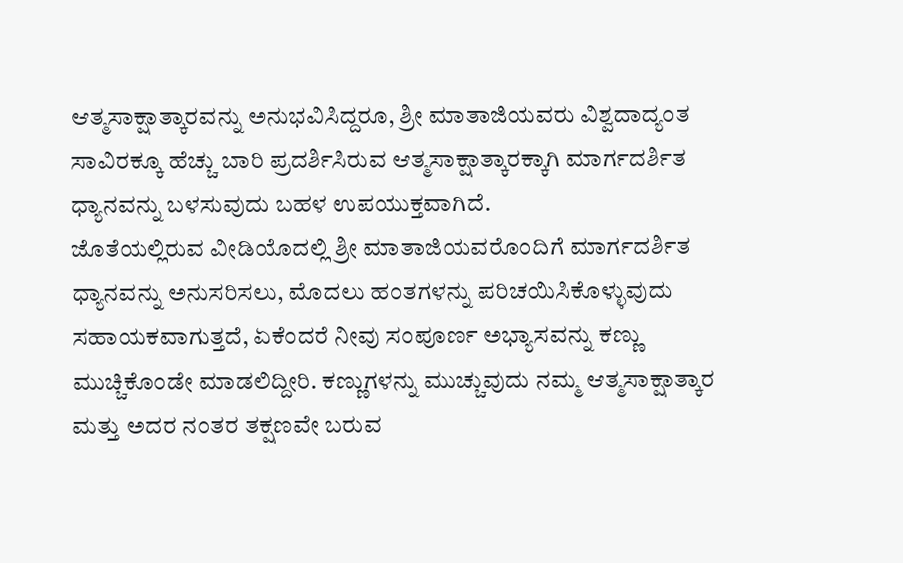ಆತ್ಮಸಾಕ್ಷಾತ್ಕಾರವನ್ನು ಅನುಭವಿಸಿದ್ದರೂ, ಶ್ರೀ ಮಾತಾಜಿಯವರು ವಿಶ್ವದಾದ್ಯಂತ ಸಾವಿರಕ್ಕೂ ಹೆಚ್ಚು ಬಾರಿ ಪ್ರದರ್ಶಿಸಿರುವ ಆತ್ಮಸಾಕ್ಷಾತ್ಕಾರಕ್ಕಾಗಿ ಮಾರ್ಗದರ್ಶಿತ ಧ್ಯಾನವನ್ನು ಬಳಸುವುದು ಬಹಳ ಉಪಯುಕ್ತವಾಗಿದೆ.
ಜೊತೆಯಲ್ಲಿರುವ ವೀಡಿಯೊದಲ್ಲಿ ಶ್ರೀ ಮಾತಾಜಿಯವರೊಂದಿಗೆ ಮಾರ್ಗದರ್ಶಿತ ಧ್ಯಾನವನ್ನು ಅನುಸರಿಸಲು, ಮೊದಲು ಹಂತಗಳನ್ನು ಪರಿಚಯಿಸಿಕೊಳ್ಳುವುದು ಸಹಾಯಕವಾಗುತ್ತದೆ, ಏಕೆಂದರೆ ನೀವು ಸಂಪೂರ್ಣ ಅಭ್ಯಾಸವನ್ನು ಕಣ್ಣು ಮುಚ್ಚಿಕೊಂಡೇ ಮಾಡಲಿದ್ದೀರಿ. ಕಣ್ಣುಗಳನ್ನು ಮುಚ್ಚುವುದು ನಮ್ಮ ಆತ್ಮಸಾಕ್ಷಾತ್ಕಾರ ಮತ್ತು ಅದರ ನಂತರ ತಕ್ಷಣವೇ ಬರುವ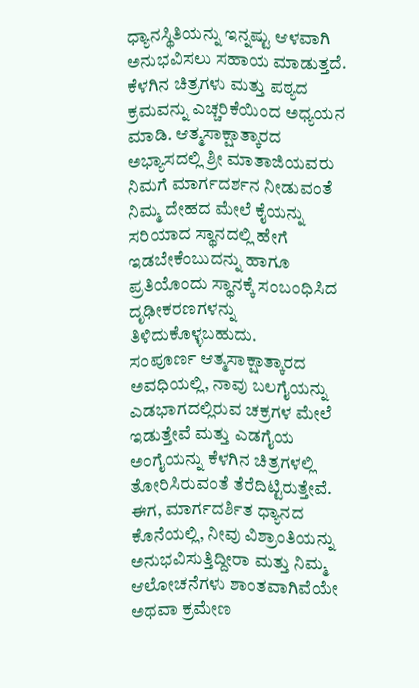ಧ್ಯಾನಸ್ಥಿತಿಯನ್ನು ಇನ್ನಷ್ಟು ಆಳವಾಗಿ ಅನುಭವಿಸಲು ಸಹಾಯ ಮಾಡುತ್ತದೆ. ಕೆಳಗಿನ ಚಿತ್ರಗಳು ಮತ್ತು ಪಠ್ಯದ ಕ್ರಮವನ್ನು ಎಚ್ಚರಿಕೆಯಿಂದ ಅಧ್ಯಯನ ಮಾಡಿ. ಆತ್ಮಸಾಕ್ಷಾತ್ಕಾರದ ಅಭ್ಯಾಸದಲ್ಲಿ ಶ್ರೀ ಮಾತಾಜಿಯವರು ನಿಮಗೆ ಮಾರ್ಗದರ್ಶನ ನೀಡುವಂತೆ ನಿಮ್ಮ ದೇಹದ ಮೇಲೆ ಕೈಯನ್ನು ಸರಿಯಾದ ಸ್ಥಾನದಲ್ಲಿ ಹೇಗೆ ಇಡಬೇಕೆಂಬುದನ್ನು ಹಾಗೂ ಪ್ರತಿಯೊಂದು ಸ್ಥಾನಕ್ಕೆ ಸಂಬಂಧಿಸಿದ ದೃಢೀಕರಣಗಳನ್ನು ತಿಳಿದುಕೊಳ್ಳಬಹುದು.
ಸಂಪೂರ್ಣ ಆತ್ಮಸಾಕ್ಷಾತ್ಕಾರದ ಅವಧಿಯಲ್ಲಿ, ನಾವು ಬಲಗೈಯನ್ನು ಎಡಭಾಗದಲ್ಲಿರುವ ಚಕ್ರಗಳ ಮೇಲೆ ಇಡುತ್ತೇವೆ ಮತ್ತು ಎಡಗೈಯ ಅಂಗೈಯನ್ನು ಕೆಳಗಿನ ಚಿತ್ರಗಳಲ್ಲಿ ತೋರಿಸಿರುವಂತೆ ತೆರೆದಿಟ್ಟಿರುತ್ತೇವೆ.
ಈಗ, ಮಾರ್ಗದರ್ಶಿತ ಧ್ಯಾನದ ಕೊನೆಯಲ್ಲಿ, ನೀವು ವಿಶ್ರಾಂತಿಯನ್ನು ಅನುಭವಿಸುತ್ತಿದ್ದೀರಾ ಮತ್ತು ನಿಮ್ಮ ಆಲೋಚನೆಗಳು ಶಾಂತವಾಗಿವೆಯೇ ಅಥವಾ ಕ್ರಮೇಣ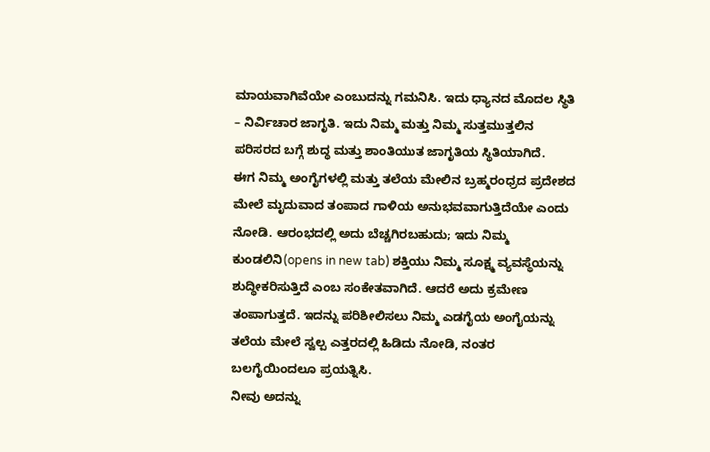ಮಾಯವಾಗಿವೆಯೇ ಎಂಬುದನ್ನು ಗಮನಿಸಿ. ಇದು ಧ್ಯಾನದ ಮೊದಲ ಸ್ಥಿತಿ – ನಿರ್ವಿಚಾರ ಜಾಗೃತಿ. ಇದು ನಿಮ್ಮ ಮತ್ತು ನಿಮ್ಮ ಸುತ್ತಮುತ್ತಲಿನ ಪರಿಸರದ ಬಗ್ಗೆ ಶುದ್ಧ ಮತ್ತು ಶಾಂತಿಯುತ ಜಾಗೃತಿಯ ಸ್ಥಿತಿಯಾಗಿದೆ.
ಈಗ ನಿಮ್ಮ ಅಂಗೈಗಳಲ್ಲಿ ಮತ್ತು ತಲೆಯ ಮೇಲಿನ ಬ್ರಹ್ಮರಂಧ್ರದ ಪ್ರದೇಶದ ಮೇಲೆ ಮೃದುವಾದ ತಂಪಾದ ಗಾಳಿಯ ಅನುಭವವಾಗುತ್ತಿದೆಯೇ ಎಂದು ನೋಡಿ. ಆರಂಭದಲ್ಲಿ ಅದು ಬೆಚ್ಚಗಿರಬಹುದು; ಇದು ನಿಮ್ಮ ಕುಂಡಲಿನಿ(opens in new tab) ಶಕ್ತಿಯು ನಿಮ್ಮ ಸೂಕ್ಷ್ಮ ವ್ಯವಸ್ಥೆಯನ್ನು ಶುದ್ಧೀಕರಿಸುತ್ತಿದೆ ಎಂಬ ಸಂಕೇತವಾಗಿದೆ. ಆದರೆ ಅದು ಕ್ರಮೇಣ ತಂಪಾಗುತ್ತದೆ. ಇದನ್ನು ಪರಿಶೀಲಿಸಲು ನಿಮ್ಮ ಎಡಗೈಯ ಅಂಗೈಯನ್ನು ತಲೆಯ ಮೇಲೆ ಸ್ವಲ್ಪ ಎತ್ತರದಲ್ಲಿ ಹಿಡಿದು ನೋಡಿ, ನಂತರ ಬಲಗೈಯಿಂದಲೂ ಪ್ರಯತ್ನಿಸಿ.
ನೀವು ಅದನ್ನು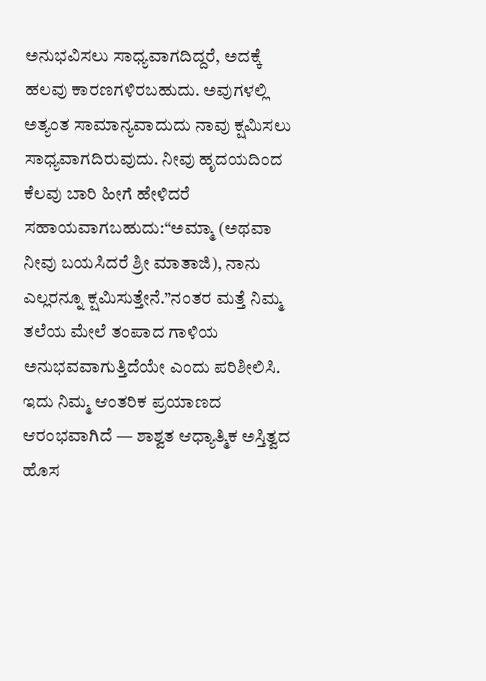ಅನುಭವಿಸಲು ಸಾಧ್ಯವಾಗದಿದ್ದರೆ, ಅದಕ್ಕೆ ಹಲವು ಕಾರಣಗಳಿರಬಹುದು. ಅವುಗಳಲ್ಲಿ ಅತ್ಯಂತ ಸಾಮಾನ್ಯವಾದುದು ನಾವು ಕ್ಷಮಿಸಲು ಸಾಧ್ಯವಾಗದಿರುವುದು. ನೀವು ಹೃದಯದಿಂದ ಕೆಲವು ಬಾರಿ ಹೀಗೆ ಹೇಳಿದರೆ ಸಹಾಯವಾಗಬಹುದು:“ಅಮ್ಮಾ (ಅಥವಾ ನೀವು ಬಯಸಿದರೆ ಶ್ರೀ ಮಾತಾಜಿ), ನಾನು ಎಲ್ಲರನ್ನೂ ಕ್ಷಮಿಸುತ್ತೇನೆ.”ನಂತರ ಮತ್ತೆ ನಿಮ್ಮ ತಲೆಯ ಮೇಲೆ ತಂಪಾದ ಗಾಳಿಯ ಅನುಭವವಾಗುತ್ತಿದೆಯೇ ಎಂದು ಪರಿಶೀಲಿಸಿ.
ಇದು ನಿಮ್ಮ ಆಂತರಿಕ ಪ್ರಯಾಣದ ಆರಂಭವಾಗಿದೆ — ಶಾಶ್ವತ ಆಧ್ಯಾತ್ಮಿಕ ಅಸ್ತಿತ್ವದ ಹೊಸ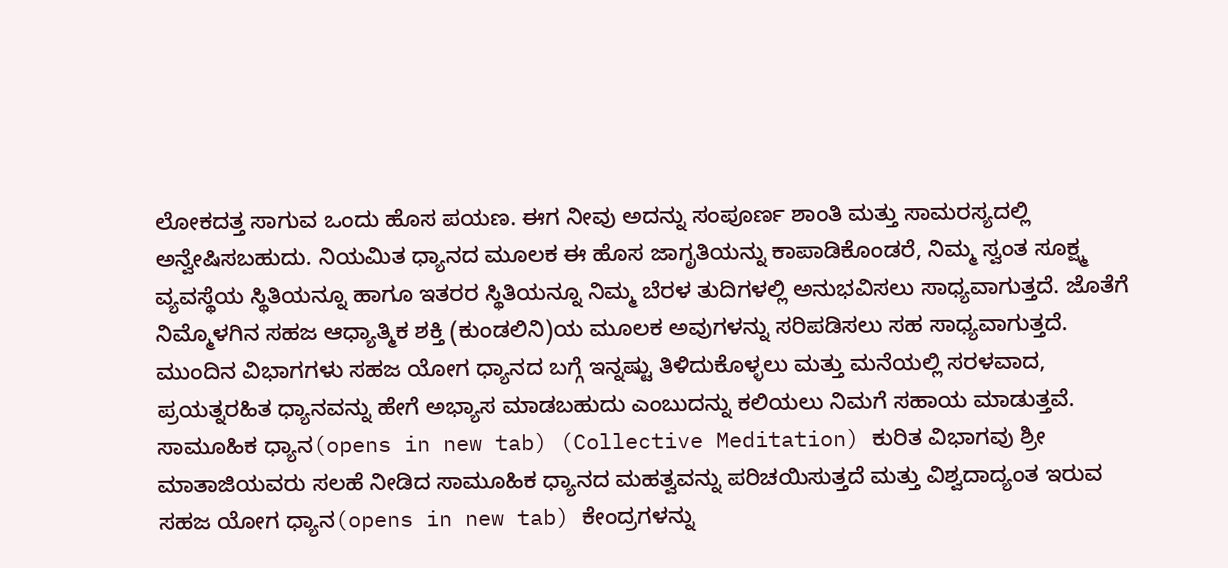ಲೋಕದತ್ತ ಸಾಗುವ ಒಂದು ಹೊಸ ಪಯಣ. ಈಗ ನೀವು ಅದನ್ನು ಸಂಪೂರ್ಣ ಶಾಂತಿ ಮತ್ತು ಸಾಮರಸ್ಯದಲ್ಲಿ ಅನ್ವೇಷಿಸಬಹುದು. ನಿಯಮಿತ ಧ್ಯಾನದ ಮೂಲಕ ಈ ಹೊಸ ಜಾಗೃತಿಯನ್ನು ಕಾಪಾಡಿಕೊಂಡರೆ, ನಿಮ್ಮ ಸ್ವಂತ ಸೂಕ್ಷ್ಮ ವ್ಯವಸ್ಥೆಯ ಸ್ಥಿತಿಯನ್ನೂ ಹಾಗೂ ಇತರರ ಸ್ಥಿತಿಯನ್ನೂ ನಿಮ್ಮ ಬೆರಳ ತುದಿಗಳಲ್ಲಿ ಅನುಭವಿಸಲು ಸಾಧ್ಯವಾಗುತ್ತದೆ. ಜೊತೆಗೆ ನಿಮ್ಮೊಳಗಿನ ಸಹಜ ಆಧ್ಯಾತ್ಮಿಕ ಶಕ್ತಿ (ಕುಂಡಲಿನಿ)ಯ ಮೂಲಕ ಅವುಗಳನ್ನು ಸರಿಪಡಿಸಲು ಸಹ ಸಾಧ್ಯವಾಗುತ್ತದೆ.
ಮುಂದಿನ ವಿಭಾಗಗಳು ಸಹಜ ಯೋಗ ಧ್ಯಾನದ ಬಗ್ಗೆ ಇನ್ನಷ್ಟು ತಿಳಿದುಕೊಳ್ಳಲು ಮತ್ತು ಮನೆಯಲ್ಲಿ ಸರಳವಾದ, ಪ್ರಯತ್ನರಹಿತ ಧ್ಯಾನವನ್ನು ಹೇಗೆ ಅಭ್ಯಾಸ ಮಾಡಬಹುದು ಎಂಬುದನ್ನು ಕಲಿಯಲು ನಿಮಗೆ ಸಹಾಯ ಮಾಡುತ್ತವೆ. ಸಾಮೂಹಿಕ ಧ್ಯಾನ(opens in new tab) (Collective Meditation) ಕುರಿತ ವಿಭಾಗವು ಶ್ರೀ ಮಾತಾಜಿಯವರು ಸಲಹೆ ನೀಡಿದ ಸಾಮೂಹಿಕ ಧ್ಯಾನದ ಮಹತ್ವವನ್ನು ಪರಿಚಯಿಸುತ್ತದೆ ಮತ್ತು ವಿಶ್ವದಾದ್ಯಂತ ಇರುವ ಸಹಜ ಯೋಗ ಧ್ಯಾನ(opens in new tab) ಕೇಂದ್ರಗಳನ್ನು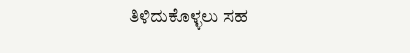ತಿಳಿದುಕೊಳ್ಳಲು ಸಹ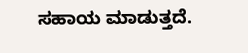ಸಹಾಯ ಮಾಡುತ್ತದೆ.